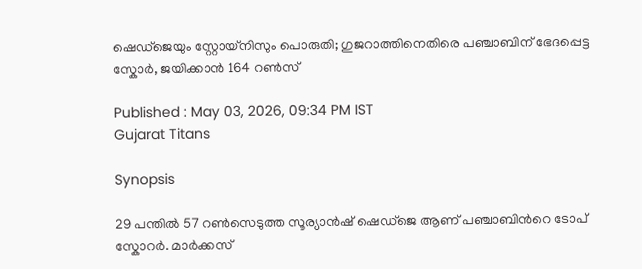ഷെഡ്ജെയും സ്റ്റോയ്നിസും പൊരുതി; ഗുജറാത്തിനെതിരെ പഞ്ചാബിന് ഭേദപ്പെട്ട സ്കോർ, ജയിക്കാൻ 164 റൺസ്

Published : May 03, 2026, 09:34 PM IST
Gujarat Titans

Synopsis

29 പന്തില്‍ 57 റണ്‍സെടുത്ത സൂര്യാന്‍ഷ് ഷെഡ്ജെ ആണ് പഞ്ചാബിന്‍റെ ടോപ് സ്കോറര്‍. മാര്‍ക്കസ്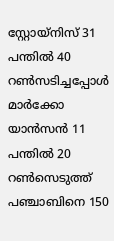സ്റ്റോയ്നിസ് 31 പന്തില്‍ 40 റണ്‍സടിച്ചപ്പോള്‍ മാര്‍ക്കോ യാന്‍സന്‍ 11 പന്തില്‍ 20 റണ്‍സെടുത്ത് പഞ്ചാബിനെ 150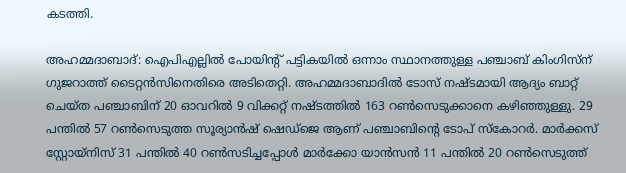കടത്തി.

അഹമ്മദാബാദ്: ഐപിഎല്ലില്‍ പോയിന്‍റ് പട്ടികയില്‍ ഒന്നാം സ്ഥാനത്തുള്ള പഞ്ചാബ് കിംഗിസ്ന് ഗുജറാത്ത് ടൈറ്റൻസിനെതിരെ അടിതെറ്റി. അഹമ്മദാബാദില്‍ ടോസ് നഷ്ടമായി ആദ്യം ബാറ്റ് ചെയ്ത പഞ്ചാബിന് 20 ഓവറില്‍ 9 വിക്കറ്റ് നഷ്ടത്തില്‍ 163 റണ്‍സെടുക്കാനെ കഴിഞ്ഞുള്ളു. 29 പന്തില്‍ 57 റണ്‍സെടുത്ത സൂര്യാന്‍ഷ് ഷെഡ്ജെ ആണ് പഞ്ചാബിന്‍റെ ടോപ് സ്കോറര്‍. മാര്‍ക്കസ് സ്റ്റോയ്നിസ് 31 പന്തില്‍ 40 റണ്‍സടിച്ചപ്പോള്‍ മാര്‍ക്കോ യാന്‍സന്‍ 11 പന്തില്‍ 20 റണ്‍സെടുത്ത്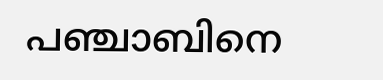പഞ്ചാബിനെ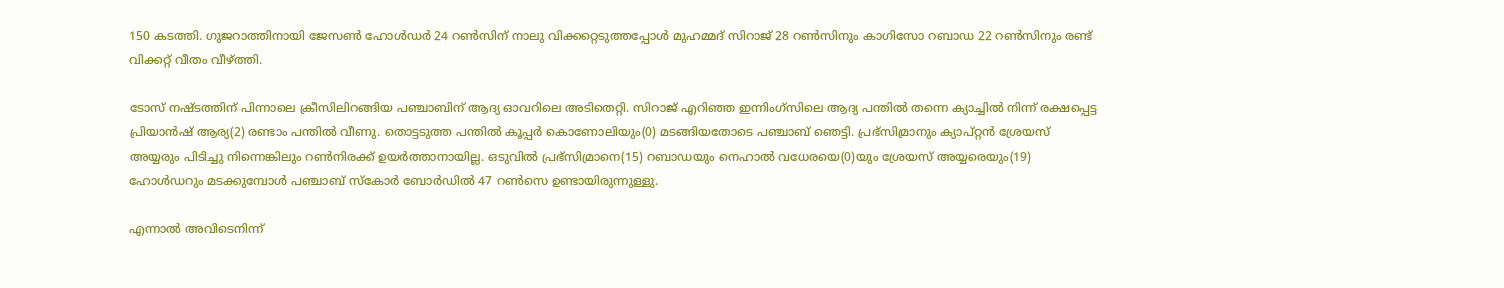150 കടത്തി. ഗുജറാത്തിനായി ജേസണ്‍ ഹോള്‍ഡര്‍ 24 റണ്‍സിന് നാലു വിക്കറ്റെടുത്തപ്പോള്‍ മുഹമ്മദ് സിറാജ് 28 റണ്‍സിനും കാഗിസോ റബാഡ 22 റണ്‍സിനും രണ്ട് വിക്കറ്റ് വീതം വീഴ്ത്തി.

ടോസ് നഷ്ടത്തിന് പിന്നാലെ ക്രീസിലിറങ്ങിയ പഞ്ചാബിന് ആദ്യ ഓവറിലെ അടിതെറ്റി. സിറാജ് എറിഞ്ഞ ഇന്നിംഗ്സിലെ ആദ്യ പന്തില്‍ തന്നെ ക്യാച്ചില്‍ നിന്ന് രക്ഷപ്പെട്ട പ്രിയാന്‍ഷ് ആര്യ(2) രണ്ടാം പന്തില്‍ വീണു. തൊട്ടടുത്ത പന്തില്‍ കൂപ്പര്‍ കൊണോലിയും(0) മടങ്ങിയതോടെ പഞ്ചാബ് ഞെട്ടി. പ്രഭ്‌സിമ്രാനും ക്യാപ്റ്റൻ ശ്രേയസ് അയ്യരും പിടിച്ചു നിന്നെങ്കിലും റണ്‍നിരക്ക് ഉയര്‍ത്താനായില്ല. ഒടുവില്‍ പ്രഭ്‌സിമ്രാനെ(15) റബാഡയും നെഹാല്‍ വധേരയെ(0)യും ശ്രേയസ് അയ്യരെയും(19) ഹോള്‍ഡറും മടക്കുമ്പോള്‍ പഞ്ചാബ് സ്കോര്‍ ബോര്‍ഡില്‍ 47 റണ്‍സെ ഉണ്ടായിരുന്നുള്ളു.

എന്നാല്‍ അവിടെനിന്ന്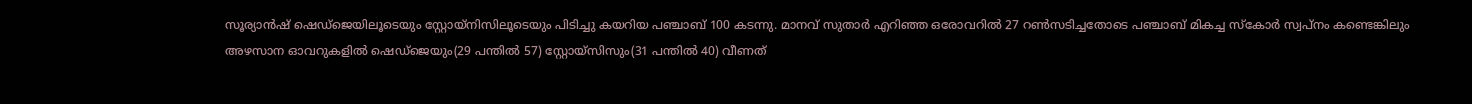സൂര്യാന്‍ഷ് ഷെഡ്ജെയിലൂടെയും സ്റ്റോയ്നിസിലൂടെയും പിടിച്ചു കയറിയ പഞ്ചാബ് 100 കടന്നു. മാനവ് സുതാര്‍ എറിഞ്ഞ ഒരോവറില്‍ 27 റണ്‍സടിച്ചതോടെ പഞ്ചാബ് മികച്ച സ്കോര്‍ സ്വപ്നം കണ്ടെങ്കിലും അഴസാന ഓവറുകളില്‍ ഷെഡ്ജെയും(29 പന്തില്‍ 57) സ്റ്റോയ്സിസും(31 പന്തില്‍ 40) വീണത്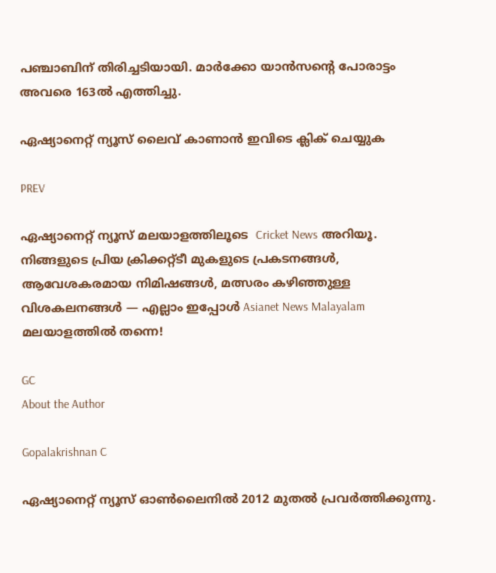പഞ്ചാബിന് തിരിച്ചടിയായി. മാര്‍ക്കോ യാന്‍സന്‍റെ പോരാട്ടം അവരെ 163ല്‍ എത്തിച്ചു.

ഏഷ്യാനെറ്റ് ന്യൂസ് ലൈവ് കാണാന്‍ ഇവിടെ ക്ലിക് ചെയ്യുക

PREV

ഏഷ്യാനെറ്റ് ന്യൂസ് മലയാളത്തിലൂടെ  Cricket News അറിയൂ.  നിങ്ങളുടെ പ്രിയ ക്രിക്കറ്റ്ടീ മുകളുടെ പ്രകടനങ്ങൾ, ആവേശകരമായ നിമിഷങ്ങൾ, മത്സരം കഴിഞ്ഞുള്ള വിശകലനങ്ങൾ — എല്ലാം ഇപ്പോൾ Asianet News Malayalam മലയാളത്തിൽ തന്നെ!

GC
About the Author

Gopalakrishnan C

ഏഷ്യാനെറ്റ് ന്യൂസ് ഓണ്‍ലൈനില്‍ 2012 മുതല്‍ പ്രവര്‍ത്തിക്കുന്നു.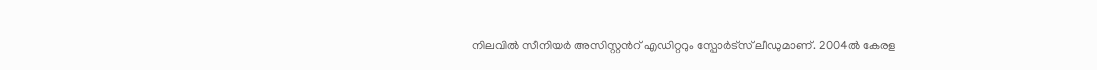നിലവില്‍ സീനിയര്‍ അസിസ്റ്റന്‍റ് എഡിറ്ററും സ്പോർട്സ് ലീഡുമാണ്. 2004ൽ കേരള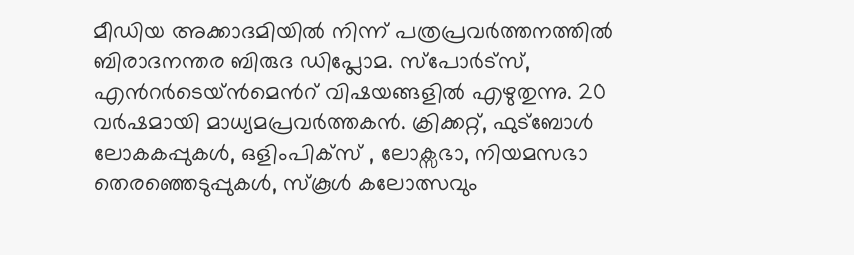മീഡിയ അക്കാദമിയില്‍ നിന്ന് പത്രപ്രവര്‍ത്തനത്തില്‍ ബിരാദനന്തര ബിരുദ ഡിപ്ലോമ. സ്പോര്‍ട്സ്, എന്‍റര്‍ടെയ്ൻമെന്‍റ് വിഷയങ്ങളില്‍ എഴുതുന്നു. 20 വര്‍ഷമായി മാധ്യമപ്രവര്‍ത്തകൻ. ക്രിക്കറ്റ്, ഫുട്ബോള്‍ ലോകകപ്പുകൾ, ഒളിംപിക്സ് , ലോക്സഭാ, നിയമസഭാ തെരഞ്ഞെടുപ്പുകള്‍, സ്കൂള്‍ കലോത്സവും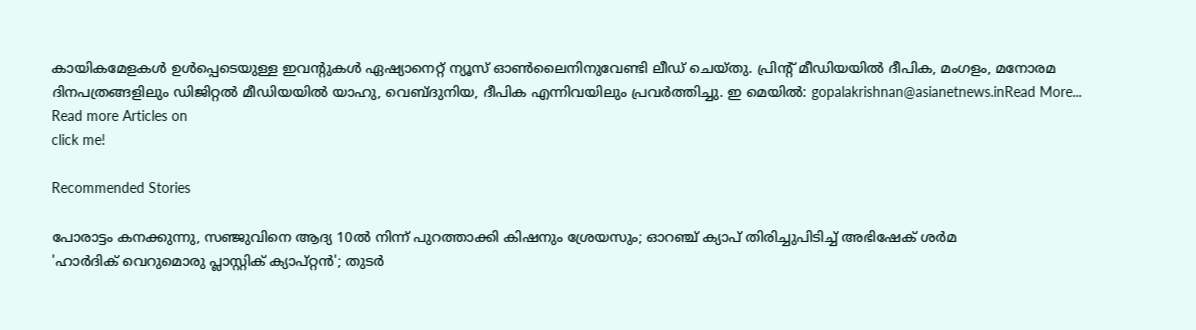കായികമേളകള്‍ ഉള്‍പ്പെടെയുള്ള ഇവന്‍റുകള്‍ ഏഷ്യാനെറ്റ് ന്യൂസ് ഓണ്‍ലൈനിനുവേണ്ടി ലീഡ് ചെയ്തു. പ്രിന്‍റ് മീഡിയയില്‍ ദീപിക, മംഗളം, മനോരമ ദിനപത്രങ്ങളിലും ഡിജിറ്റൽ മീഡിയയില്‍ യാഹു, വെബ്ദുനിയ, ദീപിക എന്നിവയിലും പ്രവര്‍ത്തിച്ചു. ഇ മെയില്‍: gopalakrishnan@asianetnews.inRead More...
Read more Articles on
click me!

Recommended Stories

പോരാട്ടം കനക്കുന്നു, സഞ്ജുവിനെ ആദ്യ 10ല്‍ നിന്ന് പുറത്താക്കി കിഷനും ശ്രേയസും; ഓറഞ്ച് ക്യാപ് തിരിച്ചുപിടിച്ച് അഭിഷേക് ശർമ
'ഹാർദിക് വെറുമൊരു പ്ലാസ്റ്റിക് ക്യാപ്റ്റൻ'; തുടർ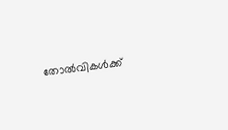തോല്‍വികള്‍ക്ക്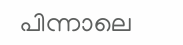പിന്നാലെ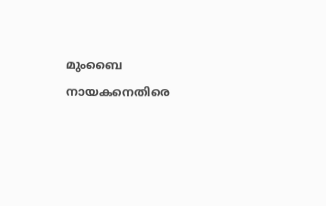മുംബൈ നായകനെതിരെ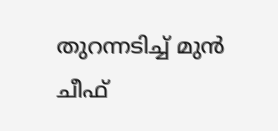തുറന്നടിച്ച് മുന്‍ ചീഫ്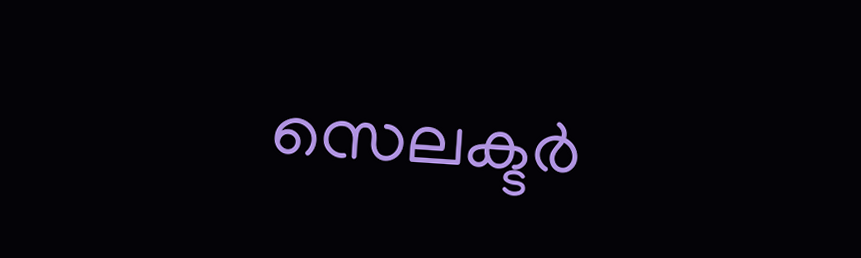സെലക്ടര്‍